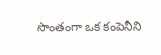సొంతంగా ఒక కంపెనీని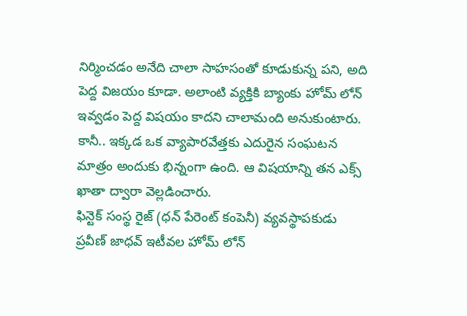నిర్మించడం అనేది చాలా సాహసంతో కూడుకున్న పని, అది పెద్ద విజయం కూడా. అలాంటి వ్యక్తికి బ్యాంకు హోమ్ లోన్ ఇవ్వడం పెద్ద విషయం కాదని చాలామంది అనుకుంటారు. కానీ.. ఇక్కడ ఒక వ్యాపారవేత్తకు ఎదురైన సంఘటన మాత్రం అందుకు భిన్నంగా ఉంది. ఆ విషయాన్ని తన ఎక్స్ ఖాతా ద్వారా వెల్లడించారు.
ఫిన్టెక్ సంస్థ రైజ్ (ధన్ పేరెంట్ కంపెనీ) వ్యవస్థాపకుడు ప్రవీణ్ జాధవ్ ఇటీవల హోమ్ లోన్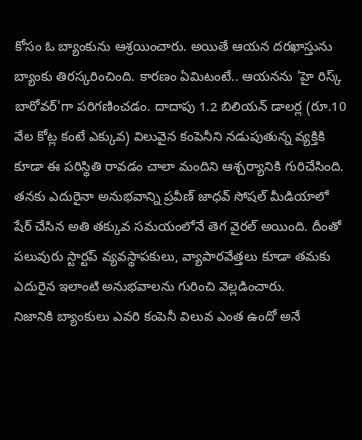కోసం ఓ బ్యాంకును ఆశ్రయించారు. అయితే ఆయన దరఖాస్తును బ్యాంకు తిరస్కరించింది. కారణం ఏమిటంటే.. ఆయనను 'హై రిస్క్ బారోవర్'గా పరిగణించడం. దాదాపు 1.2 బిలియన్ డాలర్ల (రూ.10 వేల కోట్ల కంటే ఎక్కువ) విలువైన కంపెనీని నడుపుతున్న వ్యక్తికి కూడా ఈ పరిస్థితి రావడం చాలా మందిని ఆశ్చర్యానికి గురిచేసింది.
తనకు ఎదురైనా అనుభవాన్ని ప్రవీణ్ జాధవ్ సోషల్ మీడియాలో షేర్ చేసిన అతి తక్కువ సమయంలోనే తెగ వైరల్ అయింది. దీంతో పలువురు స్టార్టప్ వ్యవస్థాపకులు, వ్యాపారవేత్తలు కూడా తమకు ఎదురైన ఇలాంటి అనుభవాలను గురించి వెల్లడించారు.
నిజానికి బ్యాంకులు ఎవరి కంపెనీ విలువ ఎంత ఉందో అనే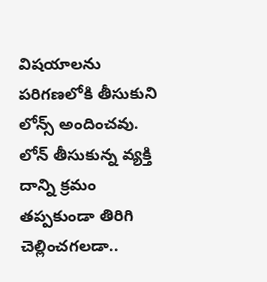విషయాలను పరిగణలోకి తీసుకుని లోన్స్ అందించవు. లోన్ తీసుకున్న వ్యక్తి దాన్ని క్రమం తప్పకుండా తిరిగి చెల్లించగలడా..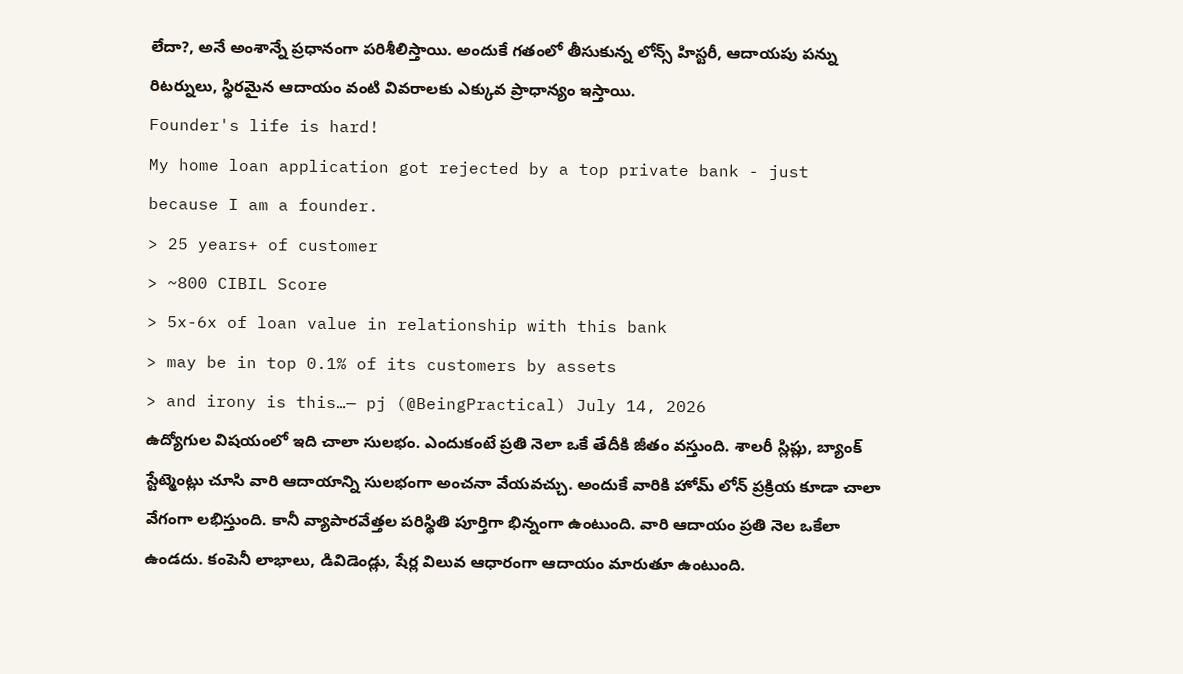లేదా?, అనే అంశాన్నే ప్రధానంగా పరిశీలిస్తాయి. అందుకే గతంలో తీసుకున్న లోన్స్ హిస్టరీ, ఆదాయపు పన్ను రిటర్నులు, స్థిరమైన ఆదాయం వంటి వివరాలకు ఎక్కువ ప్రాధాన్యం ఇస్తాయి.
Founder's life is hard!
My home loan application got rejected by a top private bank - just because I am a founder.
> 25 years+ of customer
> ~800 CIBIL Score
> 5x-6x of loan value in relationship with this bank
> may be in top 0.1% of its customers by assets
> and irony is this…— pj (@BeingPractical) July 14, 2026
ఉద్యోగుల విషయంలో ఇది చాలా సులభం. ఎందుకంటే ప్రతి నెలా ఒకే తేదీకి జీతం వస్తుంది. శాలరీ స్లిప్లు, బ్యాంక్ స్టేట్మెంట్లు చూసి వారి ఆదాయాన్ని సులభంగా అంచనా వేయవచ్చు. అందుకే వారికి హోమ్ లోన్ ప్రక్రియ కూడా చాలా వేగంగా లభిస్తుంది. కానీ వ్యాపారవేత్తల పరిస్థితి పూర్తిగా భిన్నంగా ఉంటుంది. వారి ఆదాయం ప్రతి నెల ఒకేలా ఉండదు. కంపెనీ లాభాలు, డివిడెండ్లు, షేర్ల విలువ ఆధారంగా ఆదాయం మారుతూ ఉంటుంది.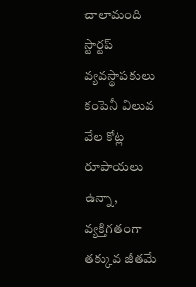చాలామంది స్టార్టప్ వ్యవస్థాపకులు కంపెనీ విలువ వేల కోట్ల రూపాయలు ఉన్నా, వ్యక్తిగతంగా తక్కువ జీతమే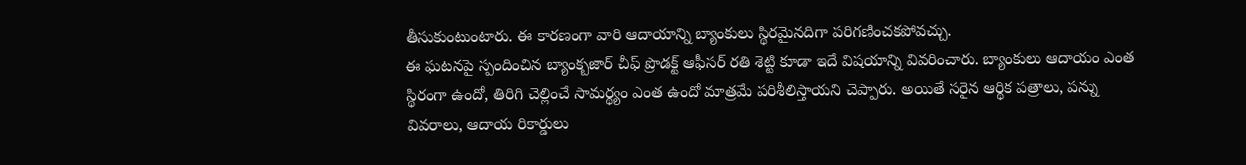తీసుకుంటుంటారు. ఈ కారణంగా వారి ఆదాయాన్ని బ్యాంకులు స్థిరమైనదిగా పరిగణించకపోవచ్చు.
ఈ ఘటనపై స్పందించిన బ్యాంక్బజార్ చీఫ్ ప్రొడక్ట్ ఆఫీసర్ రతి శెట్టి కూడా ఇదే విషయాన్ని వివరించారు. బ్యాంకులు ఆదాయం ఎంత స్థిరంగా ఉందో, తిరిగి చెల్లించే సామర్థ్యం ఎంత ఉందో మాత్రమే పరిశీలిస్తాయని చెప్పారు. అయితే సరైన ఆర్థిక పత్రాలు, పన్ను వివరాలు, ఆదాయ రికార్డులు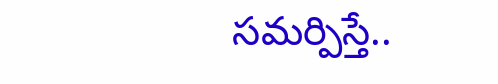సమర్పిస్తే..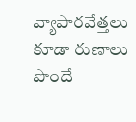వ్యాపారవేత్తలు కూడా రుణాలు పొందే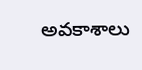అవకాశాలు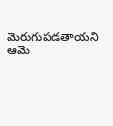మెరుగుపడతాయని ఆమె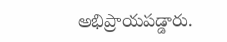అభిప్రాయపడ్డారు.